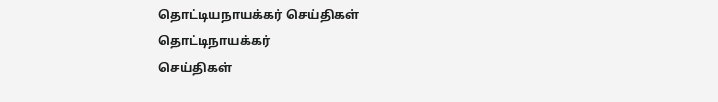தொட்டியநாயக்கர் செய்திகள்
தொட்டிநாயக்கர்
செய்திகள்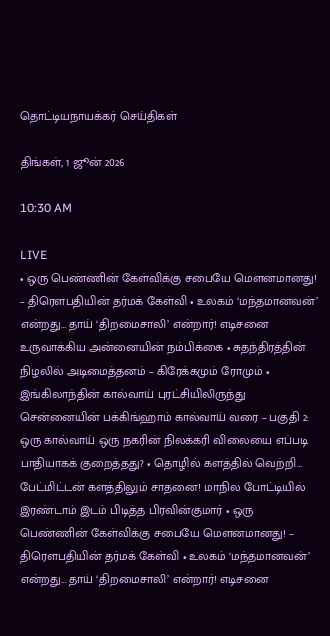தொட்டியநாயக்கர் செய்திகள்

திங்கள், 1 ஜூன் 2026

10:30 AM

LIVE
• ஒரு பெண்ணின் கேள்விக்கு சபையே மௌனமானது! – திரௌபதியின் தர்மக் கேள்வி • உலகம் ‘மந்தமானவன்’ என்றது… தாய் ‘திறமைசாலி’ என்றார்! எடிசனை உருவாக்கிய அன்னையின் நம்பிக்கை • சுதந்திரத்தின் நிழலில் அடிமைத்தனம் – கிரேக்கமும் ரோமும் • இங்கிலாந்தின் கால்வாய் புரட்சியிலிருந்து சென்னையின் பக்கிங்ஹாம் கால்வாய் வரை – பகுதி 2: ஒரு கால்வாய் ஒரு நகரின் நிலக்கரி விலையை எப்படி பாதியாகக் குறைத்தது? • தொழில் களத்தில் வெற்றி… பேட்மிட்டன் களத்திலும் சாதனை! மாநில போட்டியில் இரண்டாம் இடம் பிடித்த பிரவின்குமார் • ஒரு பெண்ணின் கேள்விக்கு சபையே மௌனமானது! – திரௌபதியின் தர்மக் கேள்வி • உலகம் ‘மந்தமானவன்’ என்றது… தாய் ‘திறமைசாலி’ என்றார்! எடிசனை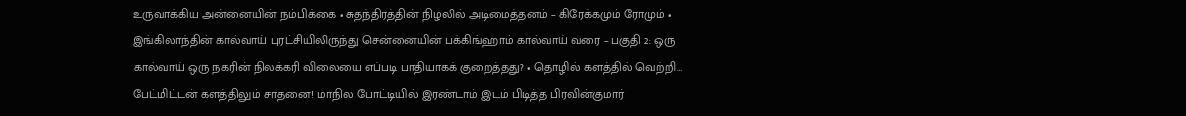உருவாக்கிய அன்னையின் நம்பிக்கை • சுதந்திரத்தின் நிழலில் அடிமைத்தனம் – கிரேக்கமும் ரோமும் • இங்கிலாந்தின் கால்வாய் புரட்சியிலிருந்து சென்னையின் பக்கிங்ஹாம் கால்வாய் வரை – பகுதி 2: ஒரு கால்வாய் ஒரு நகரின் நிலக்கரி விலையை எப்படி பாதியாகக் குறைத்தது? • தொழில் களத்தில் வெற்றி… பேட்மிட்டன் களத்திலும் சாதனை! மாநில போட்டியில் இரண்டாம் இடம் பிடித்த பிரவின்குமார்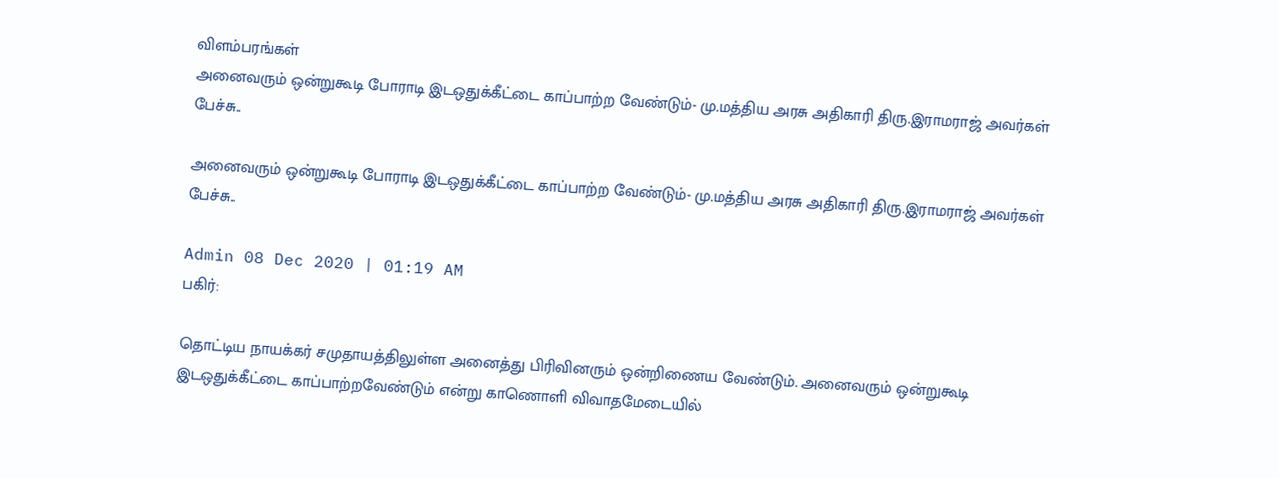விளம்பரங்கள்
அனைவரும் ஒன்றுகூடி போராடி இடஒதுக்கீட்டை காப்பாற்ற வேண்டும்- மு.மத்திய அரசு அதிகாரி திரு.இராமராஜ் அவர்கள் பேச்சு..

அனைவரும் ஒன்றுகூடி போராடி இடஒதுக்கீட்டை காப்பாற்ற வேண்டும்- மு.மத்திய அரசு அதிகாரி திரு.இராமராஜ் அவர்கள் பேச்சு..

Admin 08 Dec 2020 | 01:19 AM
பகிர்:

தொட்டிய நாயக்கர் சமுதாயத்திலுள்ள அனைத்து பிரிவினரும் ஒன்றிணைய வேண்டும். அனைவரும் ஒன்றுகூடி இடஒதுக்கீட்டை காப்பாற்றவேண்டும் என்று காணொளி விவாதமேடையில்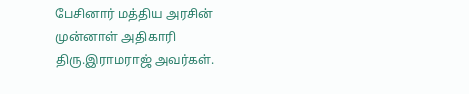பேசினார் மத்திய அரசின் முன்னாள் அதிகாரி திரு.இராமராஜ் அவர்கள்.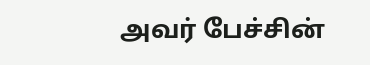அவர் பேச்சின்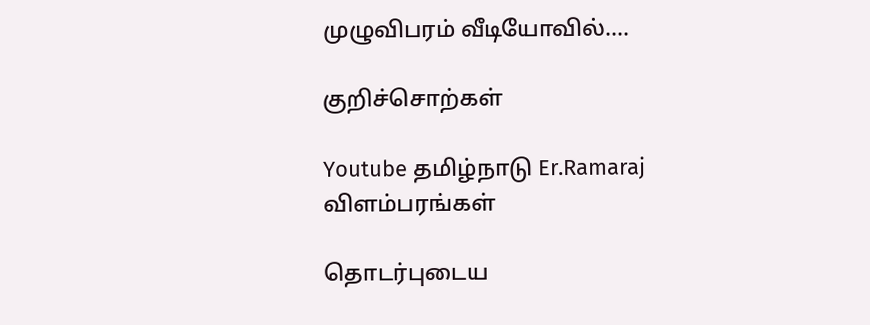முழுவிபரம் வீடியோவில்....

குறிச்சொற்கள்

Youtube தமிழ்நாடு Er.Ramaraj
விளம்பரங்கள்

தொடர்புடைய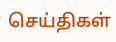செய்திகள்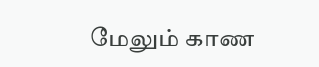மேலும் காண